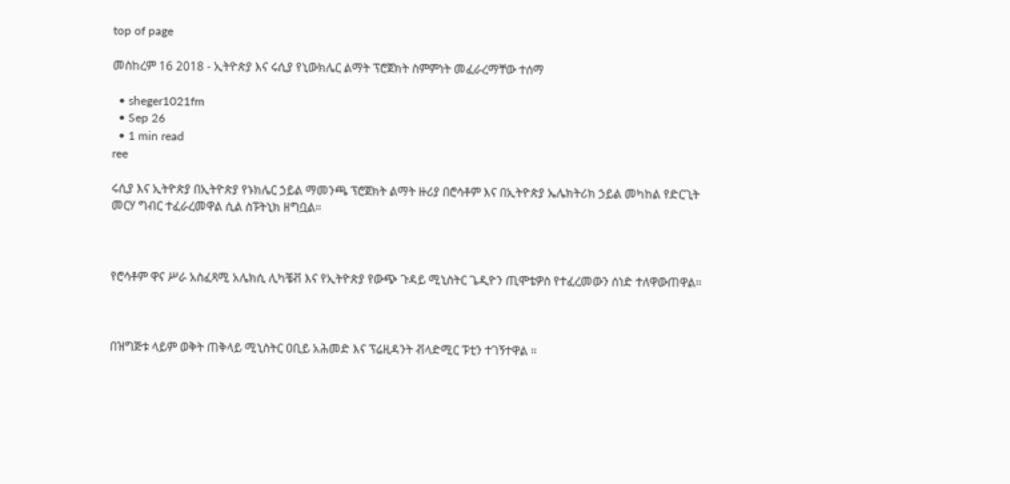top of page

መስከረም 16 2018 - ኢትዮጵያ እና ሩሲያ የኒውክሌር ልማት ፕሮጀክት ስምምነት መፈራረማቸው ተሰማ

  • sheger1021fm
  • Sep 26
  • 1 min read
ree

ሩሲያ እና ኢትዮጵያ በኢትዮጵያ የኑክሌር ኃይል ማመንጫ ፕሮጀክት ልማት ዙሪያ በሮሳቶም እና በኢትዮጵያ ኤሌክትሪክ ኃይል መካከል የድርጊት መርሃ ግብር ተፈራረመዋል ሲል ስፑትኒክ ዘግቧል።



የሮሳቶም ዋና ሥራ አስፈጻሚ አሌክሲ ሊካቼቭ እና የኢትዮጵያ የውጭ ጉዳይ ሚኒስትር ጌዲዮን ጢሞቴዎስ የተፈረመውን ሰነድ ተለዋውጠዋል።



በዝግጅቱ ላይም ወቅት ጠቅላይ ሚኒስትር ዐቢይ አሕመድ እና ፕሬዚዳንት ቭላድሚር ፑቲን ተገኝተዋል ።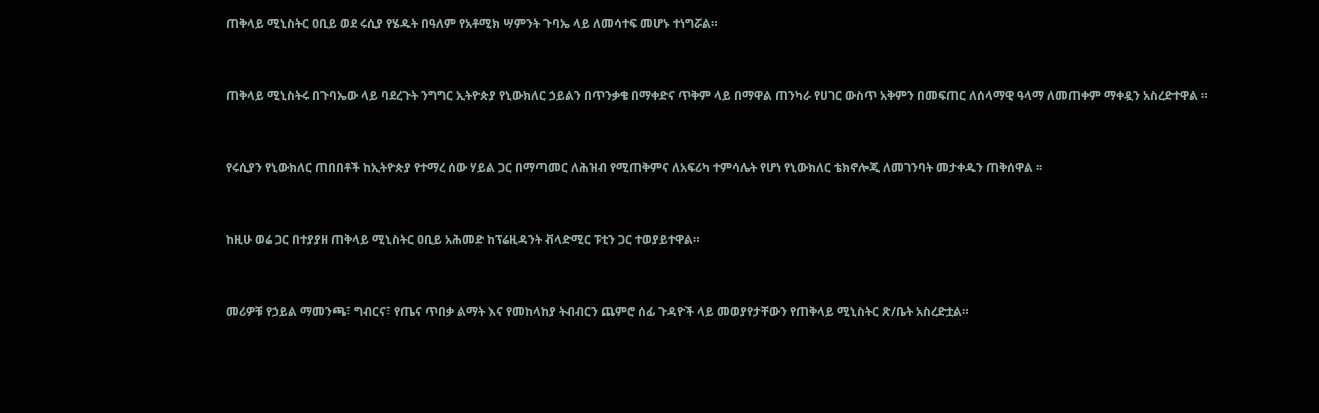ጠቅላይ ሚኒስትር ዐቢይ ወደ ሩሲያ የሄዱት በዓለም የአቶሚክ ሣምንት ጉባኤ ላይ ለመሳተፍ መሆኑ ተነግሯል።



ጠቅላይ ሚኒስትሩ በጉባኤው ላይ ባደረጉት ንግግር ኢትዮጵያ የኒውክለር ኃይልን በጥንቃቄ በማቀድና ጥቅም ላይ በማዋል ጠንካራ የሀገር ውስጥ አቅምን በመፍጠር ለሰላማዊ ዓላማ ለመጠቀም ማቀዷን አስረድተዋል ።



የሩሲያን የኒውክለር ጠበበቶች ከኢትዮጵያ የተማረ ሰው ሃይል ጋር በማጣመር ለሕዝብ የሚጠቅምና ለአፍሪካ ተምሳሌት የሆነ የኒውክለር ቴክኖሎጂ ለመገንባት መታቀዱን ጠቅሰዋል ፡፡



ከዚሁ ወሬ ጋር በተያያዘ ጠቅላይ ሚኒስትር ዐቢይ አሕመድ ከፕሬዚዳንት ቭላድሚር ፑቲን ጋር ተወያይተዋል።



መሪዎቹ የኃይል ማመንጫ፣ ግብርና፣ የጤና ጥበቃ ልማት እና የመከላከያ ትብብርን ጨምሮ ሰፊ ጉዳዮች ላይ መወያየታቸውን የጠቅላይ ሚኒስትር ጽ/ቤት አስረድቷል።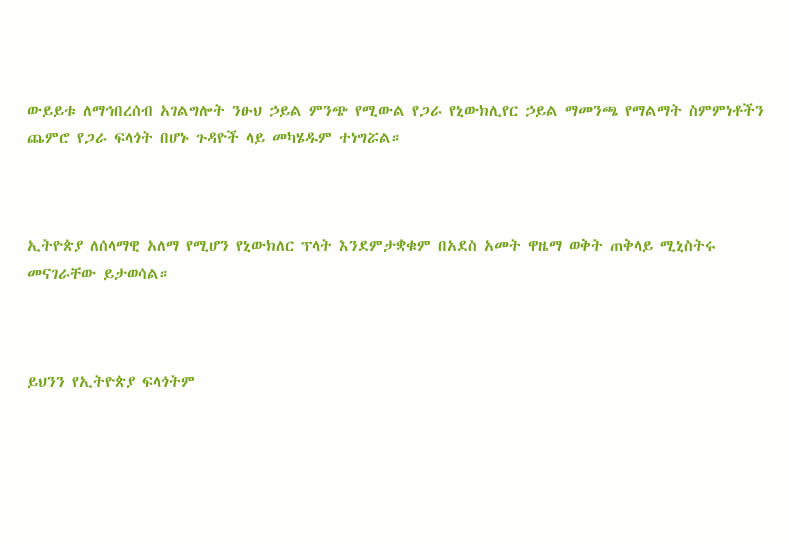ውይይቱ ለማኅበረሰብ አገልግሎት ንፁህ ኃይል ምንጭ የሚውል የጋራ የኒውክሊየር ኃይል ማመንጫ የማልማት ስምምነቶችን ጨምሮ የጋራ ፍላጎት በሆኑ ጉዳዮች ላይ መካሄዱም ተነግሯል።



ኢትዮጵያ ለሰላማዊ አለማ የሚሆን የኒውክለር ፕላት እንደምታቋቁም በአደስ አመት ዋዜማ ወቅት ጠቅላይ ሚኒስትሩ መናገራቸው ይታወሳል።



ይህንን የኢትዮጵያ ፍላጎትም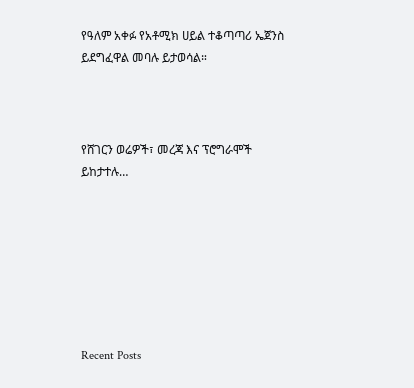የዓለም አቀፉ የአቶሚክ ሀይል ተቆጣጣሪ ኤጀንስ ይደግፈዋል መባሉ ይታወሳል።



የሸገርን ወሬዎች፣ መረጃ እና ፕሮግራሞች ይከታተሉ…







Recent Posts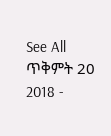See All
ጥቅምት 20 2018 -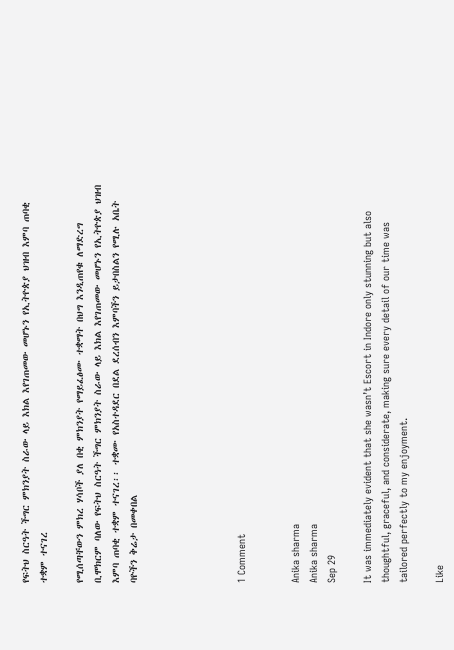የፍትህ ስርዓት ችግር ምክንያት ስራው ላይ እክል እየገጠመው መሆኑን የኢትዮጵያ ህዝብ እምባ ጠባቂ ተቋም ተናገረ

የሚሰጣቸውን ምክረ ሃሳቦች ያለ በቂ ምክንያት የማይፈፅሙ ተቋማት በህግ እንዲጠየቁ ለማድረግ ቢሞክርም ባለው የፍትህ ስርዓት ችግር ምክንያት ስራው ላይ እክል እየገጠመው መሆኑን የኢትዮጵያ ህዝብ እምባ ጠባቂ ተቋም ተናገረ፡፡ ተቋሙ የአስተዳደር በደል ደረሰብን እምባችን ይታበስልን የሚሉ አቤት ባዮችን ቅሬታ በመቀበል





1 Comment


Anika sharma
Anika sharma
Sep 29

It was immediately evident that she wasn’t Escort in Indore only stunning but also thoughtful, graceful, and considerate, making sure every detail of our time was tailored perfectly to my enjoyment.

Like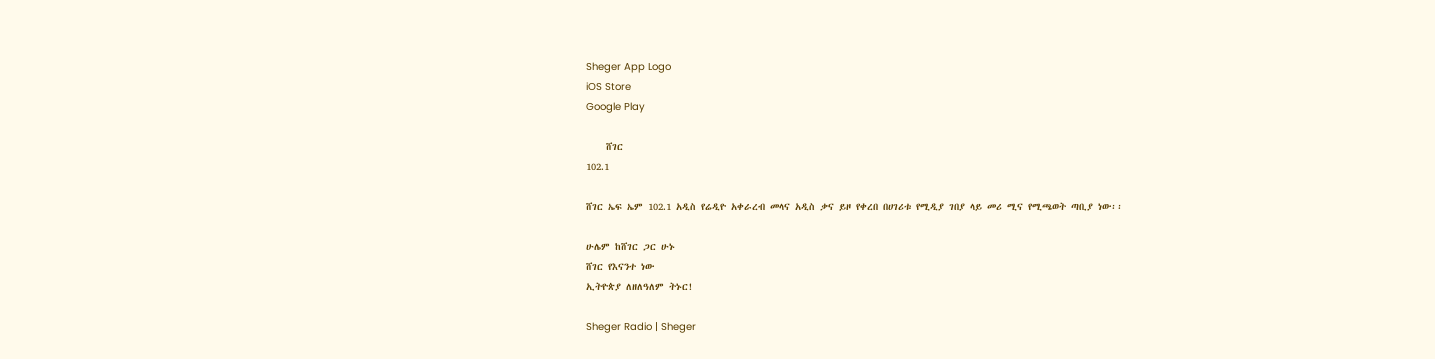Sheger App Logo
iOS Store
Google Play

    ሸገር
102.1

ሸገር ኤፍ ኤም 102.1 አዲስ የሬዲዮ አቀራረብ መላና አዲስ ቃና ይዞ የቀረበ በሀገሪቱ የሚዲያ ገበያ ላይ መሪ ሚና የሚጫወት ጣቢያ ነው፡፡

ሁሌም ከሸገር ጋር ሁኑ
ሸገር የእናንተ ነው
ኢትዮጵያ ለዘለዓለም ትኑር!

Sheger Radio | Sheger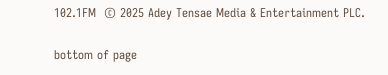102.1FM  © 2025 Adey Tensae Media & Entertainment PLC.

bottom of page